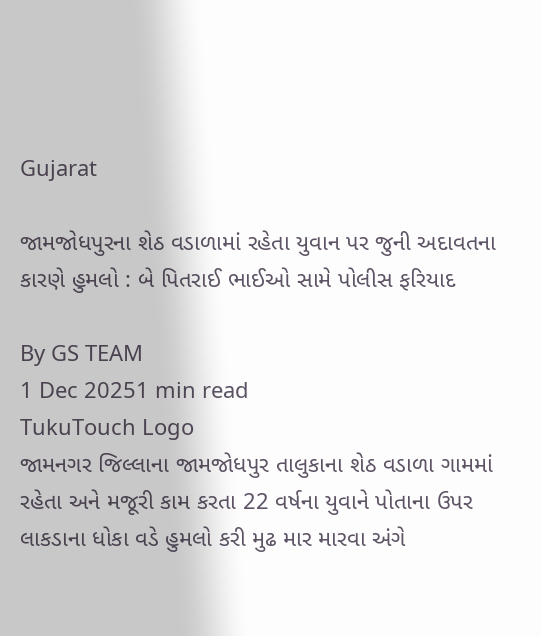Gujarat

જામજોધપુરના શેઠ વડાળામાં રહેતા યુવાન પર જુની અદાવતના કારણે હુમલો : બે પિતરાઈ ભાઈઓ સામે પોલીસ ફરિયાદ

By GS TEAM
1 Dec 20251 min read
TukuTouch Logo
જામનગર જિલ્લાના જામજોધપુર તાલુકાના શેઠ વડાળા ગામમાં રહેતા અને મજૂરી કામ કરતા 22 વર્ષના યુવાને પોતાના ઉપર લાકડાના ધોકા વડે હુમલો કરી મુઢ માર મારવા અંગે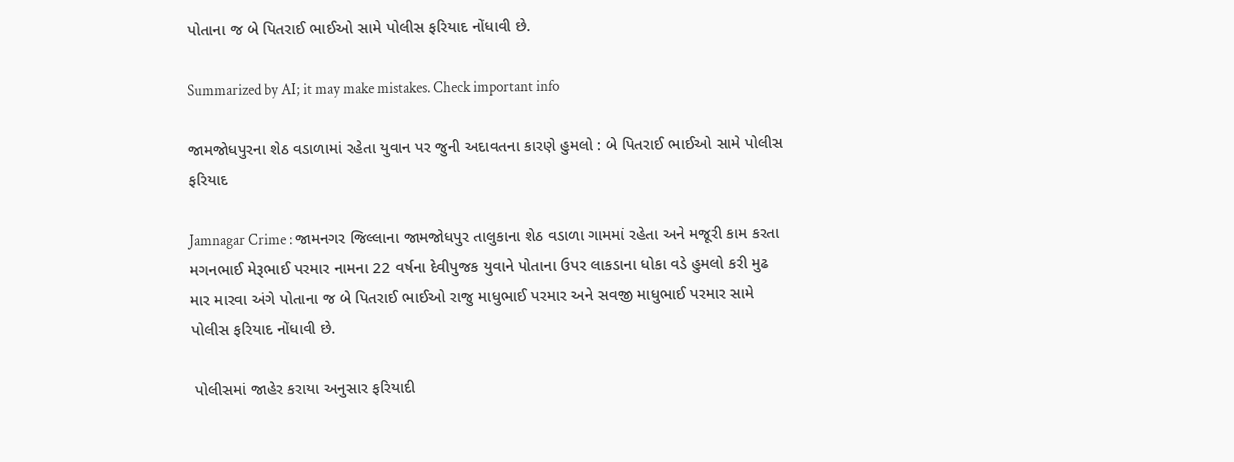પોતાના જ બે પિતરાઈ ભાઈઓ સામે પોલીસ ફરિયાદ નોંધાવી છે.

Summarized by AI; it may make mistakes. Check important info

જામજોધપુરના શેઠ વડાળામાં રહેતા યુવાન પર જુની અદાવતના કારણે હુમલો : બે પિતરાઈ ભાઈઓ સામે પોલીસ ફરિયાદ

Jamnagar Crime : જામનગર જિલ્લાના જામજોધપુર તાલુકાના શેઠ વડાળા ગામમાં રહેતા અને મજૂરી કામ કરતા મગનભાઈ મેરૂભાઈ પરમાર નામના 22 વર્ષના દેવીપુજક યુવાને પોતાના ઉપર લાકડાના ધોકા વડે હુમલો કરી મુઢ માર મારવા અંગે પોતાના જ બે પિતરાઈ ભાઈઓ રાજુ માધુભાઈ પરમાર અને સવજી માધુભાઈ પરમાર સામે પોલીસ ફરિયાદ નોંધાવી છે.

 પોલીસમાં જાહેર કરાયા અનુસાર ફરિયાદી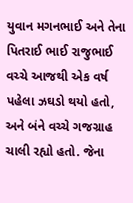યુવાન મગનભાઈ અને તેના પિતરાઈ ભાઈ રાજુભાઈ વચ્ચે આજથી એક વર્ષ પહેલા ઝઘડો થયો હતો, અને બંને વચ્ચે ગજગ્રાહ ચાલી રહ્યો હતો. જેના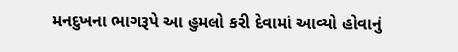મનદુખના ભાગરૂપે આ હુમલો કરી દેવામાં આવ્યો હોવાનું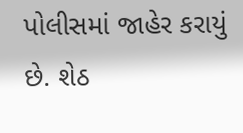પોલીસમાં જાહેર કરાયું છે. શેઠ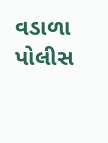વડાળા પોલીસ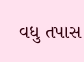વધુ તપાસ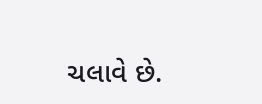ચલાવે છે.